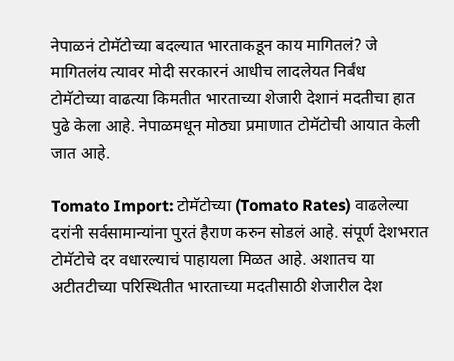नेपाळनं टोमॅटोच्या बदल्यात भारताकडून काय मागितलं? जे मागितलंय त्यावर मोदी सरकारनं आधीच लादलेयत निर्बंध
टोमॅटोच्या वाढत्या किमतीत भारताच्या शेजारी देशानं मदतीचा हात पुढे केला आहे. नेपाळमधून मोठ्या प्रमाणात टोमॅटोची आयात केली जात आहे.

Tomato Import: टोमॅटोच्या (Tomato Rates) वाढलेल्या दरांनी सर्वसामान्यांना पुरतं हैराण करुन सोडलं आहे. संपूर्ण देशभरात टोमॅटोचे दर वधारल्याचं पाहायला मिळत आहे. अशातच या अटीतटीच्या परिस्थितीत भारताच्या मदतीसाठी शेजारील देश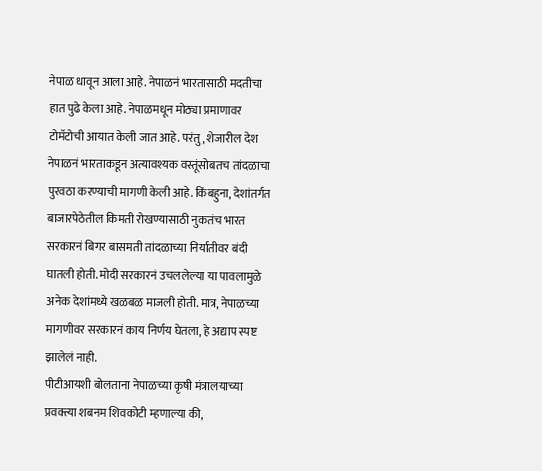नेपाळ धावून आला आहे. नेपाळनं भारतासाठी मदतीचा हात पुढे केला आहे. नेपाळमधून मोठ्या प्रमाणावर टोमॅटोची आयात केली जात आहे. परंतु, शेजारील देश नेपाळनं भारताकडून अत्यावश्यक वस्तूंसोबतच तांदळाचा पुरवठा करण्याची मागणी केली आहे. किंबहुना, देशांतर्गत बाजारपेठेतील किमती रोखण्यासाठी नुकतंच भारत सरकारनं बिगर बासमती तांदळाच्या निर्यातीवर बंदी घातली होती. मोदी सरकारनं उचललेल्या या पावलामुळे अनेक देशांमध्ये खळबळ माजली होती. मात्र, नेपाळच्या मागणीवर सरकारनं काय निर्णय घेतला, हे अद्याप स्पष्ट झालेलं नाही.
पीटीआयशी बोलताना नेपाळच्या कृषी मंत्रालयाच्या प्रवक्त्या शबनम शिवकोटी म्हणाल्या की,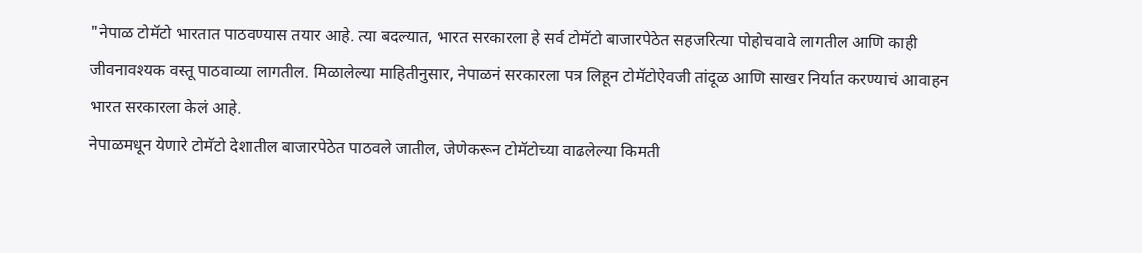"नेपाळ टोमॅटो भारतात पाठवण्यास तयार आहे. त्या बदल्यात, भारत सरकारला हे सर्व टोमॅटो बाजारपेठेत सहजरित्या पोहोचवावे लागतील आणि काही जीवनावश्यक वस्तू पाठवाव्या लागतील. मिळालेल्या माहितीनुसार, नेपाळनं सरकारला पत्र लिहून टोमॅटोऐवजी तांदूळ आणि साखर निर्यात करण्याचं आवाहन भारत सरकारला केलं आहे.
नेपाळमधून येणारे टोमॅटो देशातील बाजारपेठेत पाठवले जातील, जेणेकरून टोमॅटोच्या वाढलेल्या किमती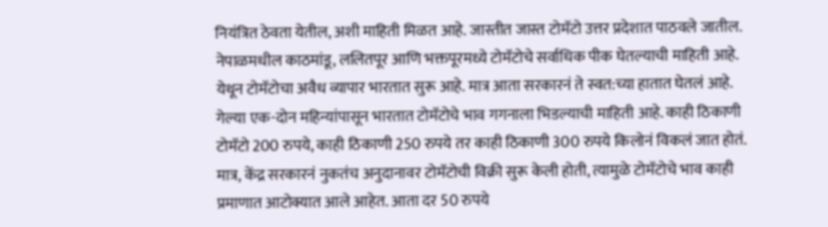नियंत्रित ठेवता येतील, अशी माहिती मिळत आहे. जास्तीत जास्त टोमॅटो उत्तर प्रदेशात पाठवले जातील. नेपाळमधील काठमांडू, ललितपूर आणि भक्तपूरमध्ये टोमॅटोचे सर्वाधिक पीक घेतल्याची माहिती आहे. येथून टोमॅटोचा अवैध व्यापार भारतात सुरू आहे. मात्र आता सरकारनं ते स्वत:च्या हातात घेतलं आहे.
गेल्या एक-दोन महिन्यांपासून भारतात टोमॅटोचे भाव गगनाला भिडल्याची माहिती आहे. काही ठिकाणी टोमॅटो 200 रुपये, काही ठिकाणी 250 रुपये तर काही ठिकाणी 300 रुपये किलोनं विकलं जात होतं. मात्र, केंद्र सरकारनं नुकतंच अनुदानावर टोमॅटोची विक्री सुरू केली होती, त्यामुळे टोमॅटोचे भाव काही प्रमाणात आटोक्यात आले आहेत. आता दर 50 रुपये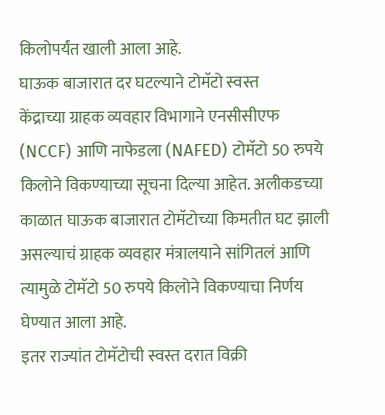किलोपर्यंत खाली आला आहे.
घाऊक बाजारात दर घटल्याने टोमॅटो स्वस्त
केंद्राच्या ग्राहक व्यवहार विभागाने एनसीसीएफ (NCCF) आणि नाफेडला (NAFED) टोमॅटो 50 रुपये किलोने विकण्याच्या सूचना दिल्या आहेत. अलीकडच्या काळात घाऊक बाजारात टोमॅटोच्या किमतीत घट झाली असल्याचं ग्राहक व्यवहार मंत्रालयाने सांगितलं आणि त्यामुळे टोमॅटो 50 रुपये किलोने विकण्याचा निर्णय घेण्यात आला आहे.
इतर राज्यांत टोमॅटोची स्वस्त दरात विक्री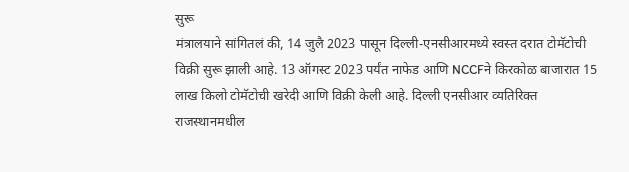सुरू
मंत्रालयाने सांगितलं की, 14 जुलै 2023 पासून दिल्ली-एनसीआरमध्ये स्वस्त दरात टोमॅटोची विक्री सुरू झाली आहे. 13 ऑगस्ट 2023 पर्यंत नाफेड आणि NCCFने किरकोळ बाजारात 15 लाख किलो टोमॅटोची खरेदी आणि विक्री केली आहे. दिल्ली एनसीआर व्यतिरिक्त राजस्थानमधील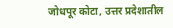जोधपूर कोटा, उत्तर प्रदेशातील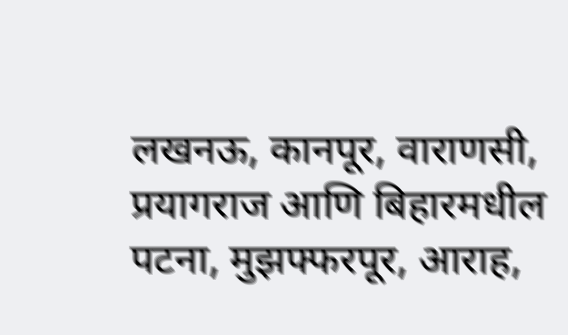लखनऊ, कानपूर, वाराणसी, प्रयागराज आणि बिहारमधील पटना, मुझफ्फरपूर, आराह,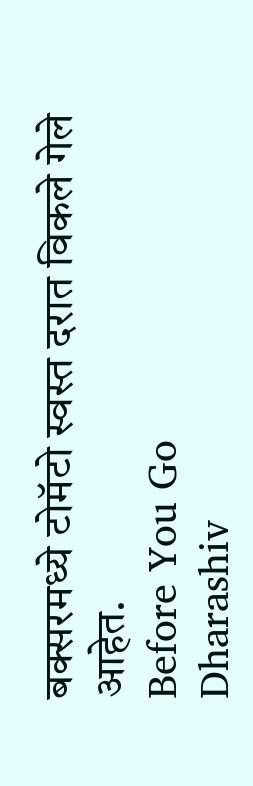बक्सरमध्ये टोमॅटो स्वस्त दरात विकले गेले आहेत.
Before You Go
Dharashiv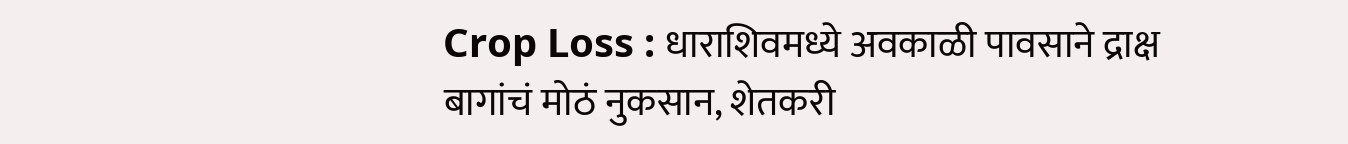Crop Loss : धाराशिवमध्ये अवकाळी पावसाने द्राक्ष बागांचं मोठं नुकसान, शेतकरी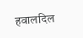हवालदिल